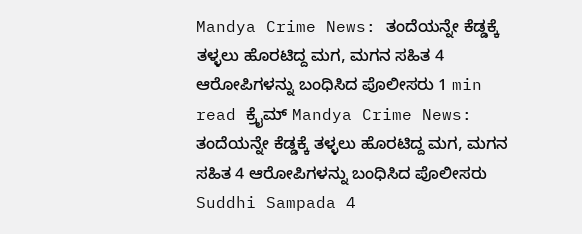Mandya Crime News: ತಂದೆಯನ್ನೇ ಕೆಡ್ಡಕ್ಕೆ ತಳ್ಳಲು ಹೊರಟಿದ್ದ ಮಗ, ಮಗನ ಸಹಿತ 4 ಆರೋಪಿಗಳನ್ನು ಬಂಧಿಸಿದ ಪೊಲೀಸರು 1 min read ಕ್ರೈಮ್ Mandya Crime News: ತಂದೆಯನ್ನೇ ಕೆಡ್ಡಕ್ಕೆ ತಳ್ಳಲು ಹೊರಟಿದ್ದ ಮಗ, ಮಗನ ಸಹಿತ 4 ಆರೋಪಿಗಳನ್ನು ಬಂಧಿಸಿದ ಪೊಲೀಸರು Suddhi Sampada 4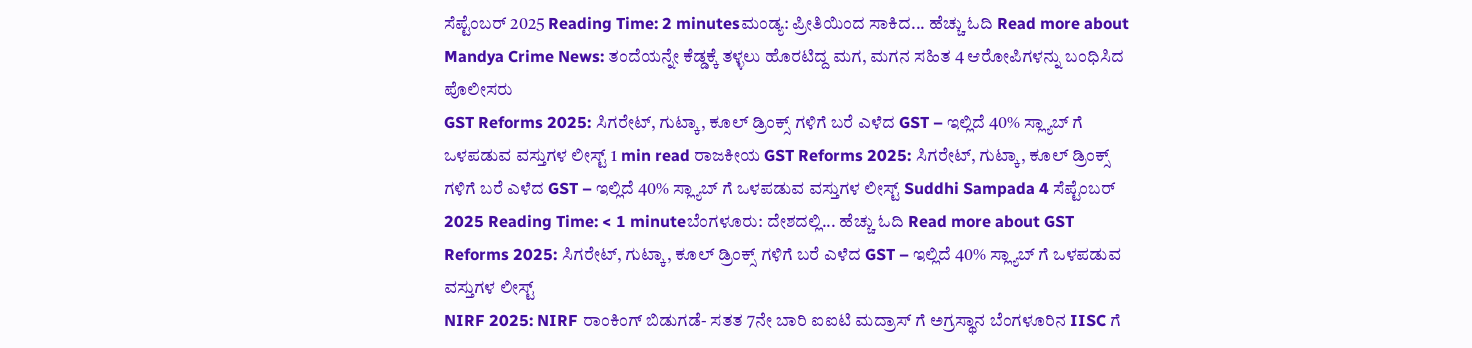ಸೆಪ್ಟೆಂಬರ್ 2025 Reading Time: 2 minutesಮಂಡ್ಯ: ಪ್ರೀತಿಯಿಂದ ಸಾಕಿದ... ಹೆಚ್ಚು ಓದಿ Read more about Mandya Crime News: ತಂದೆಯನ್ನೇ ಕೆಡ್ಡಕ್ಕೆ ತಳ್ಳಲು ಹೊರಟಿದ್ದ ಮಗ, ಮಗನ ಸಹಿತ 4 ಆರೋಪಿಗಳನ್ನು ಬಂಧಿಸಿದ ಪೊಲೀಸರು
GST Reforms 2025: ಸಿಗರೇಟ್, ಗುಟ್ಕಾ, ಕೂಲ್ ಡ್ರಿಂಕ್ಸ್ ಗಳಿಗೆ ಬರೆ ಎಳೆದ GST – ಇಲ್ಲಿದೆ 40% ಸ್ಲ್ಯಾಬ್ ಗೆ ಒಳಪಡುವ ವಸ್ತುಗಳ ಲೀಸ್ಟ್ 1 min read ರಾಜಕೀಯ GST Reforms 2025: ಸಿಗರೇಟ್, ಗುಟ್ಕಾ, ಕೂಲ್ ಡ್ರಿಂಕ್ಸ್ ಗಳಿಗೆ ಬರೆ ಎಳೆದ GST – ಇಲ್ಲಿದೆ 40% ಸ್ಲ್ಯಾಬ್ ಗೆ ಒಳಪಡುವ ವಸ್ತುಗಳ ಲೀಸ್ಟ್ Suddhi Sampada 4 ಸೆಪ್ಟೆಂಬರ್ 2025 Reading Time: < 1 minuteಬೆಂಗಳೂರು: ದೇಶದಲ್ಲಿ... ಹೆಚ್ಚು ಓದಿ Read more about GST Reforms 2025: ಸಿಗರೇಟ್, ಗುಟ್ಕಾ, ಕೂಲ್ ಡ್ರಿಂಕ್ಸ್ ಗಳಿಗೆ ಬರೆ ಎಳೆದ GST – ಇಲ್ಲಿದೆ 40% ಸ್ಲ್ಯಾಬ್ ಗೆ ಒಳಪಡುವ ವಸ್ತುಗಳ ಲೀಸ್ಟ್
NIRF 2025: NIRF ರಾಂಕಿಂಗ್ ಬಿಡುಗಡೆ- ಸತತ 7ನೇ ಬಾರಿ ಐಐಟಿ ಮದ್ರಾಸ್ ಗೆ ಅಗ್ರಸ್ಥಾನ ಬೆಂಗಳೂರಿನ IISC ಗೆ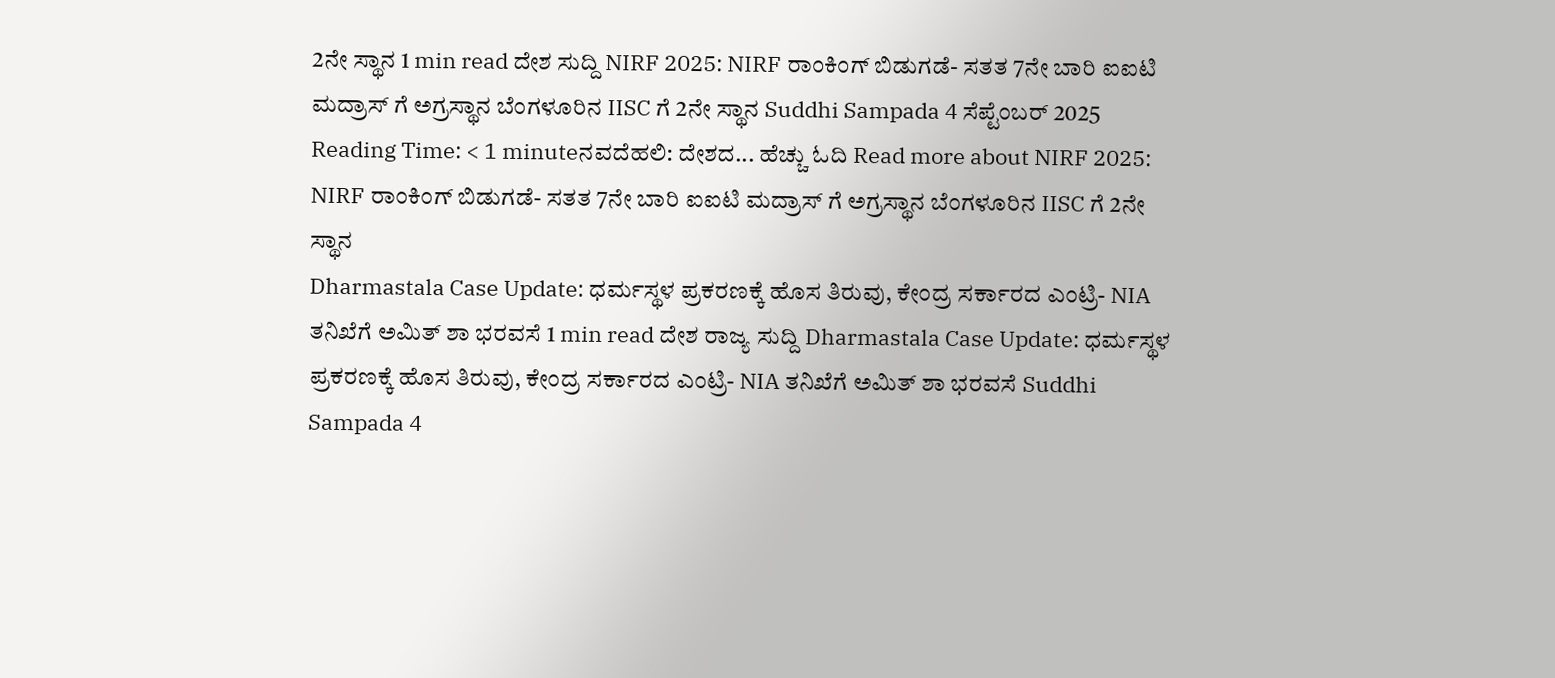2ನೇ ಸ್ಥಾನ 1 min read ದೇಶ ಸುದ್ದಿ NIRF 2025: NIRF ರಾಂಕಿಂಗ್ ಬಿಡುಗಡೆ- ಸತತ 7ನೇ ಬಾರಿ ಐಐಟಿ ಮದ್ರಾಸ್ ಗೆ ಅಗ್ರಸ್ಥಾನ ಬೆಂಗಳೂರಿನ IISC ಗೆ 2ನೇ ಸ್ಥಾನ Suddhi Sampada 4 ಸೆಪ್ಟೆಂಬರ್ 2025 Reading Time: < 1 minuteನವದೆಹಲಿ: ದೇಶದ... ಹೆಚ್ಚು ಓದಿ Read more about NIRF 2025: NIRF ರಾಂಕಿಂಗ್ ಬಿಡುಗಡೆ- ಸತತ 7ನೇ ಬಾರಿ ಐಐಟಿ ಮದ್ರಾಸ್ ಗೆ ಅಗ್ರಸ್ಥಾನ ಬೆಂಗಳೂರಿನ IISC ಗೆ 2ನೇ ಸ್ಥಾನ
Dharmastala Case Update: ಧರ್ಮಸ್ಥಳ ಪ್ರಕರಣಕ್ಕೆ ಹೊಸ ತಿರುವು, ಕೇಂದ್ರ ಸರ್ಕಾರದ ಎಂಟ್ರಿ- NIA ತನಿಖೆಗೆ ಅಮಿತ್ ಶಾ ಭರವಸೆ 1 min read ದೇಶ ರಾಜ್ಯ ಸುದ್ದಿ Dharmastala Case Update: ಧರ್ಮಸ್ಥಳ ಪ್ರಕರಣಕ್ಕೆ ಹೊಸ ತಿರುವು, ಕೇಂದ್ರ ಸರ್ಕಾರದ ಎಂಟ್ರಿ- NIA ತನಿಖೆಗೆ ಅಮಿತ್ ಶಾ ಭರವಸೆ Suddhi Sampada 4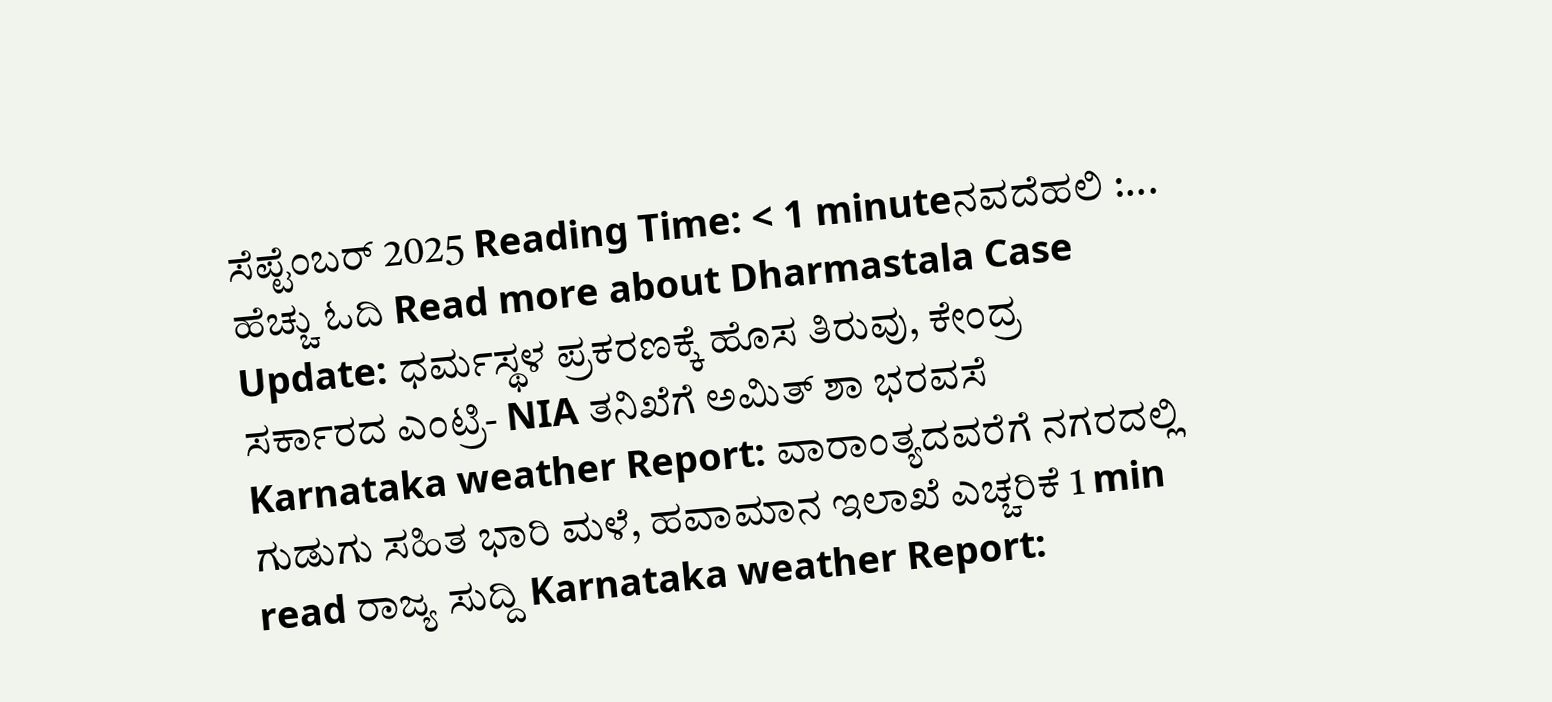ಸೆಪ್ಟೆಂಬರ್ 2025 Reading Time: < 1 minuteನವದೆಹಲಿ :... ಹೆಚ್ಚು ಓದಿ Read more about Dharmastala Case Update: ಧರ್ಮಸ್ಥಳ ಪ್ರಕರಣಕ್ಕೆ ಹೊಸ ತಿರುವು, ಕೇಂದ್ರ ಸರ್ಕಾರದ ಎಂಟ್ರಿ- NIA ತನಿಖೆಗೆ ಅಮಿತ್ ಶಾ ಭರವಸೆ
Karnataka weather Report: ವಾರಾಂತ್ಯದವರೆಗೆ ನಗರದಲ್ಲಿ ಗುಡುಗು ಸಹಿತ ಭಾರಿ ಮಳೆ, ಹವಾಮಾನ ಇಲಾಖೆ ಎಚ್ಚರಿಕೆ 1 min read ರಾಜ್ಯ ಸುದ್ದಿ Karnataka weather Report: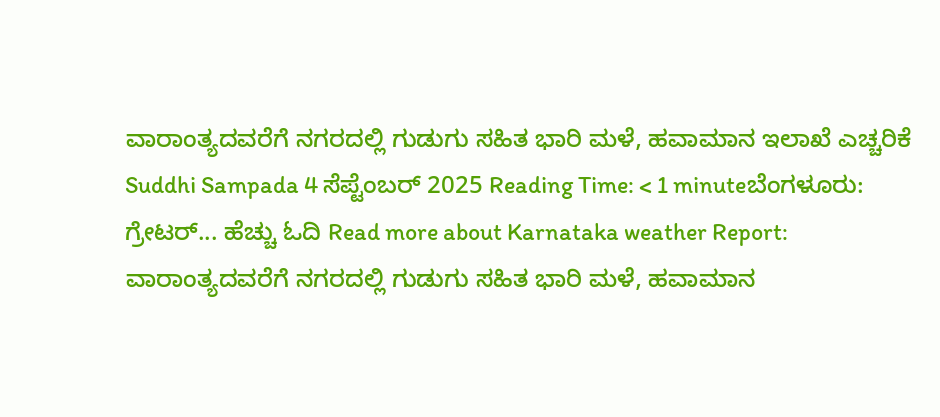ವಾರಾಂತ್ಯದವರೆಗೆ ನಗರದಲ್ಲಿ ಗುಡುಗು ಸಹಿತ ಭಾರಿ ಮಳೆ, ಹವಾಮಾನ ಇಲಾಖೆ ಎಚ್ಚರಿಕೆ Suddhi Sampada 4 ಸೆಪ್ಟೆಂಬರ್ 2025 Reading Time: < 1 minuteಬೆಂಗಳೂರು: ಗ್ರೇಟರ್... ಹೆಚ್ಚು ಓದಿ Read more about Karnataka weather Report: ವಾರಾಂತ್ಯದವರೆಗೆ ನಗರದಲ್ಲಿ ಗುಡುಗು ಸಹಿತ ಭಾರಿ ಮಳೆ, ಹವಾಮಾನ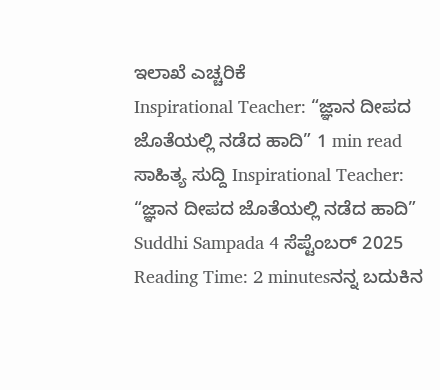ಇಲಾಖೆ ಎಚ್ಚರಿಕೆ
Inspirational Teacher: “ಜ್ಞಾನ ದೀಪದ ಜೊತೆಯಲ್ಲಿ ನಡೆದ ಹಾದಿ” 1 min read ಸಾಹಿತ್ಯ ಸುದ್ದಿ Inspirational Teacher: “ಜ್ಞಾನ ದೀಪದ ಜೊತೆಯಲ್ಲಿ ನಡೆದ ಹಾದಿ” Suddhi Sampada 4 ಸೆಪ್ಟೆಂಬರ್ 2025 Reading Time: 2 minutesನನ್ನ ಬದುಕಿನ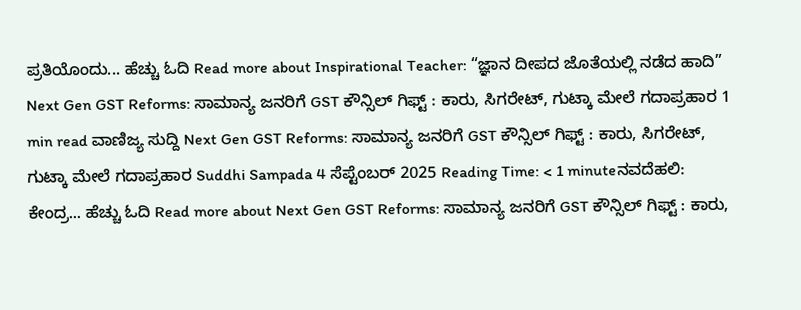ಪ್ರತಿಯೊಂದು... ಹೆಚ್ಚು ಓದಿ Read more about Inspirational Teacher: “ಜ್ಞಾನ ದೀಪದ ಜೊತೆಯಲ್ಲಿ ನಡೆದ ಹಾದಿ”
Next Gen GST Reforms: ಸಾಮಾನ್ಯ ಜನರಿಗೆ GST ಕೌನ್ಸಿಲ್ ಗಿಫ್ಟ್ : ಕಾರು, ಸಿಗರೇಟ್, ಗುಟ್ಕಾ ಮೇಲೆ ಗದಾಪ್ರಹಾರ 1 min read ವಾಣಿಜ್ಯ ಸುದ್ದಿ Next Gen GST Reforms: ಸಾಮಾನ್ಯ ಜನರಿಗೆ GST ಕೌನ್ಸಿಲ್ ಗಿಫ್ಟ್ : ಕಾರು, ಸಿಗರೇಟ್, ಗುಟ್ಕಾ ಮೇಲೆ ಗದಾಪ್ರಹಾರ Suddhi Sampada 4 ಸೆಪ್ಟೆಂಬರ್ 2025 Reading Time: < 1 minuteನವದೆಹಲಿ: ಕೇಂದ್ರ... ಹೆಚ್ಚು ಓದಿ Read more about Next Gen GST Reforms: ಸಾಮಾನ್ಯ ಜನರಿಗೆ GST ಕೌನ್ಸಿಲ್ ಗಿಫ್ಟ್ : ಕಾರು,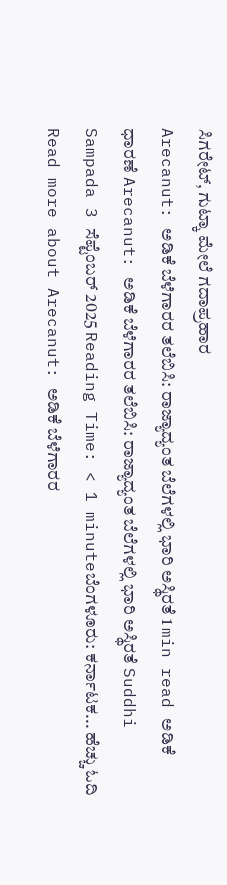ಸಿಗರೇಟ್, ಗುಟ್ಕಾ ಮೇಲೆ ಗದಾಪ್ರಹಾರ
Arecanut: ಅಡಿಕೆ ಬೆಳೆಗಾರರ ತಲೆಬಿಸಿ: ರಾಜ್ಯಾದ್ಯಂತ ಬೆಲೆಗಳಲ್ಲಿ ಭಾರಿ ಅಸ್ಥಿರತೆ 1 min read ಅಡಿಕೆ ಧಾರಣೆ Arecanut: ಅಡಿಕೆ ಬೆಳೆಗಾರರ ತಲೆಬಿಸಿ: ರಾಜ್ಯಾದ್ಯಂತ ಬೆಲೆಗಳಲ್ಲಿ ಭಾರಿ ಅಸ್ಥಿರತೆ Suddhi Sampada 3 ಸೆಪ್ಟೆಂಬರ್ 2025 Reading Time: < 1 minuteಬೆಂಗಳೂರು: ಕರ್ನಾಟಕ... ಹೆಚ್ಚು ಓದಿ Read more about Arecanut: ಅಡಿಕೆ ಬೆಳೆಗಾರರ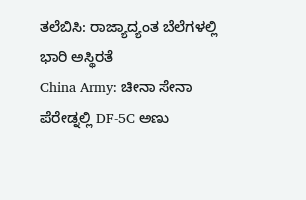ತಲೆಬಿಸಿ: ರಾಜ್ಯಾದ್ಯಂತ ಬೆಲೆಗಳಲ್ಲಿ ಭಾರಿ ಅಸ್ಥಿರತೆ
China Army: ಚೀನಾ ಸೇನಾ ಪೆರೇಡ್ನಲ್ಲಿ DF-5C ಅಣು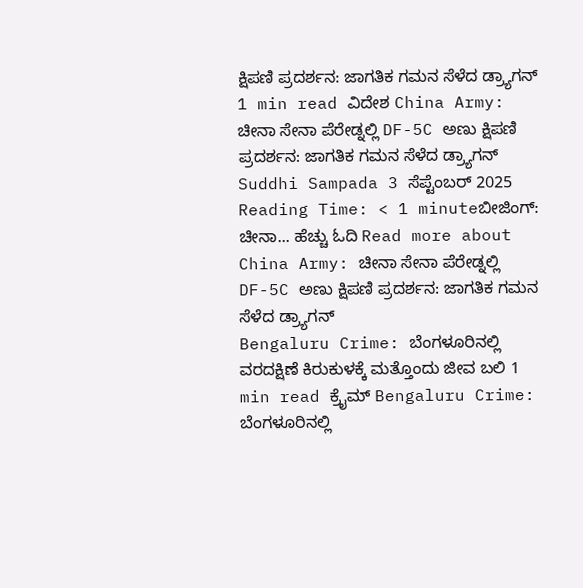ಕ್ಷಿಪಣಿ ಪ್ರದರ್ಶನ: ಜಾಗತಿಕ ಗಮನ ಸೆಳೆದ ಡ್ರ್ಯಾಗನ್ 1 min read ವಿದೇಶ China Army: ಚೀನಾ ಸೇನಾ ಪೆರೇಡ್ನಲ್ಲಿ DF-5C ಅಣು ಕ್ಷಿಪಣಿ ಪ್ರದರ್ಶನ: ಜಾಗತಿಕ ಗಮನ ಸೆಳೆದ ಡ್ರ್ಯಾಗನ್ Suddhi Sampada 3 ಸೆಪ್ಟೆಂಬರ್ 2025 Reading Time: < 1 minuteಬೀಜಿಂಗ್: ಚೀನಾ... ಹೆಚ್ಚು ಓದಿ Read more about China Army: ಚೀನಾ ಸೇನಾ ಪೆರೇಡ್ನಲ್ಲಿ DF-5C ಅಣು ಕ್ಷಿಪಣಿ ಪ್ರದರ್ಶನ: ಜಾಗತಿಕ ಗಮನ ಸೆಳೆದ ಡ್ರ್ಯಾಗನ್
Bengaluru Crime: ಬೆಂಗಳೂರಿನಲ್ಲಿ ವರದಕ್ಷಿಣೆ ಕಿರುಕುಳಕ್ಕೆ ಮತ್ತೊಂದು ಜೀವ ಬಲಿ 1 min read ಕ್ರೈಮ್ Bengaluru Crime: ಬೆಂಗಳೂರಿನಲ್ಲಿ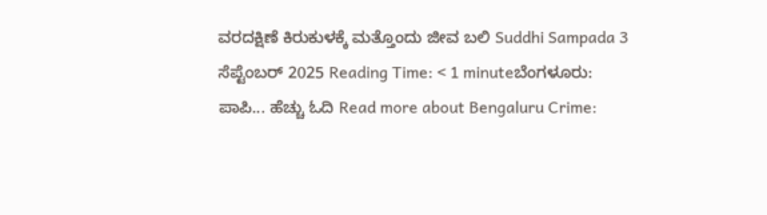ವರದಕ್ಷಿಣೆ ಕಿರುಕುಳಕ್ಕೆ ಮತ್ತೊಂದು ಜೀವ ಬಲಿ Suddhi Sampada 3 ಸೆಪ್ಟೆಂಬರ್ 2025 Reading Time: < 1 minuteಬೆಂಗಳೂರು: ಪಾಪಿ... ಹೆಚ್ಚು ಓದಿ Read more about Bengaluru Crime: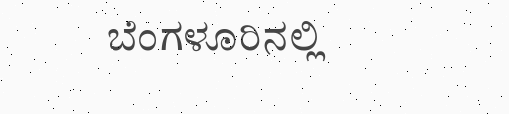ಬೆಂಗಳೂರಿನಲ್ಲಿ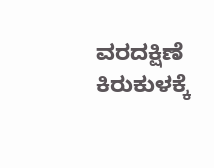ವರದಕ್ಷಿಣೆ ಕಿರುಕುಳಕ್ಕೆ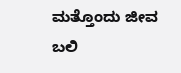ಮತ್ತೊಂದು ಜೀವ ಬಲಿ